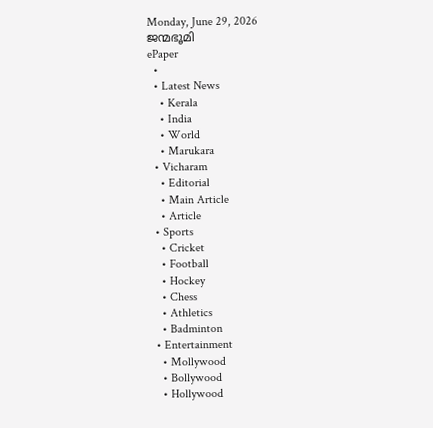Monday, June 29, 2026
ജന്മഭൂമി
ePaper
  •
  • Latest News
    • Kerala
    • India
    • World
    • Marukara
  • Vicharam
    • Editorial
    • Main Article
    • Article
  • Sports
    • Cricket
    • Football
    • Hockey
    • Chess
    • Athletics
    • Badminton
  • Entertainment
    • Mollywood
    • Bollywood
    • Hollywood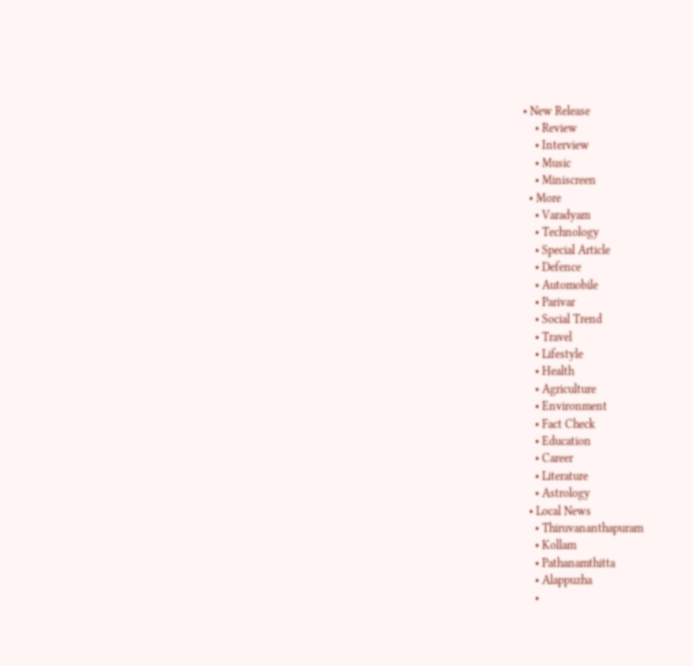• New Release
    • Review
    • Interview
    • Music
    • Miniscreen
  • More
    • Varadyam
    • Technology
    • Special Article
    • Defence
    • Automobile
    • Parivar
    • Social Trend
    • Travel
    • Lifestyle
    • Health
    • Agriculture
    • Environment
    • Fact Check
    • Education
    • Career
    • Literature
    • Astrology
  • Local News
    • Thiruvananthapuram
    • Kollam
    • Pathanamthitta
    • Alappuzha
    •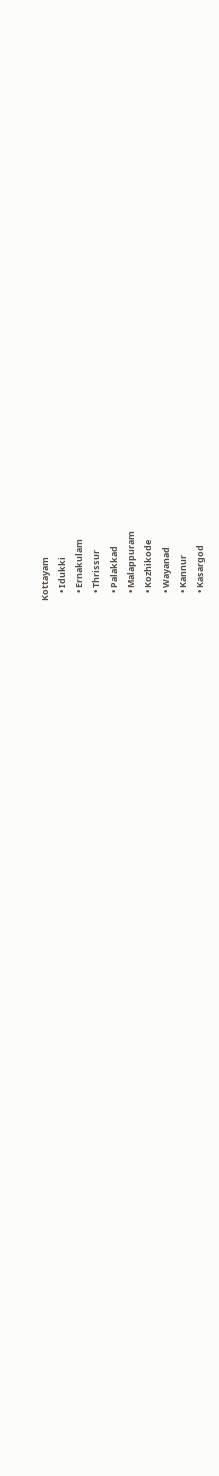Kottayam
    • Idukki
    • Ernakulam
    • Thrissur
    • Palakkad
    • Malappuram
    • Kozhikode
    • Wayanad
    • Kannur
    • Kasargod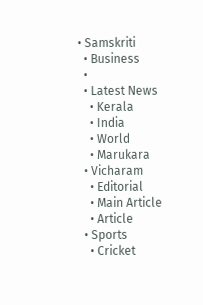• Samskriti
  • Business
  •
  • Latest News
    • Kerala
    • India
    • World
    • Marukara
  • Vicharam
    • Editorial
    • Main Article
    • Article
  • Sports
    • Cricket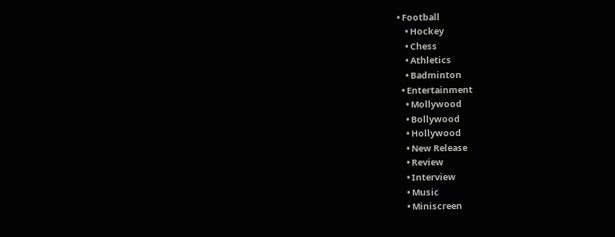• Football
    • Hockey
    • Chess
    • Athletics
    • Badminton
  • Entertainment
    • Mollywood
    • Bollywood
    • Hollywood
    • New Release
    • Review
    • Interview
    • Music
    • Miniscreen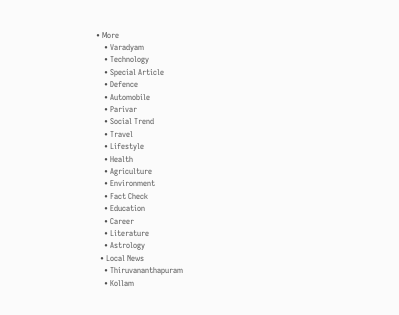• More
    • Varadyam
    • Technology
    • Special Article
    • Defence
    • Automobile
    • Parivar
    • Social Trend
    • Travel
    • Lifestyle
    • Health
    • Agriculture
    • Environment
    • Fact Check
    • Education
    • Career
    • Literature
    • Astrology
  • Local News
    • Thiruvananthapuram
    • Kollam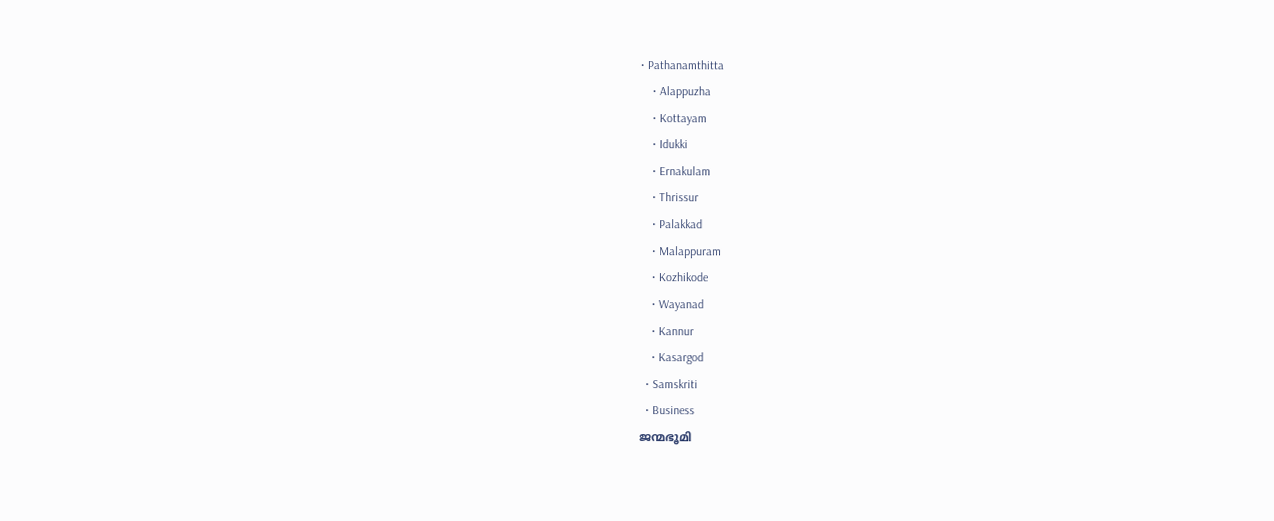• Pathanamthitta
    • Alappuzha
    • Kottayam
    • Idukki
    • Ernakulam
    • Thrissur
    • Palakkad
    • Malappuram
    • Kozhikode
    • Wayanad
    • Kannur
    • Kasargod
  • Samskriti
  • Business
ജന്മഭൂമി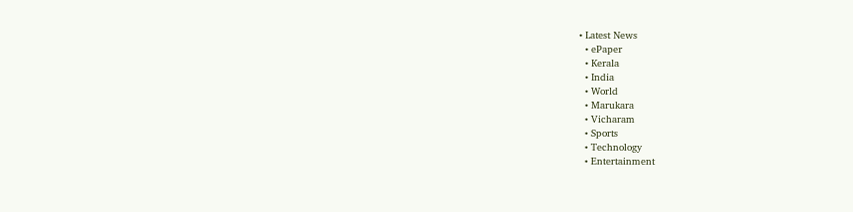• Latest News
  • ePaper
  • Kerala
  • India
  • World
  • Marukara
  • Vicharam
  • Sports
  • Technology
  • Entertainment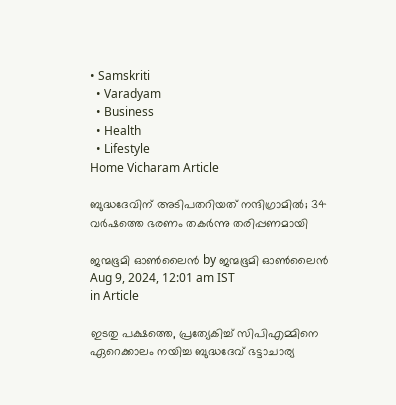• Samskriti
  • Varadyam
  • Business
  • Health
  • Lifestyle
Home Vicharam Article

ബുദ്ധദേവിന് അടിപതറിയത് നന്ദിഗ്രാമില്‍; 34 വര്‍ഷത്തെ ഭരണം തകര്‍ന്നു തരിപ്പണമായി

ജന്മഭൂമി ഓണ്‍ലൈന്‍ by ജന്മഭൂമി ഓണ്‍ലൈന്‍
Aug 9, 2024, 12:01 am IST
in Article

ഇടതു പക്ഷത്തെ, പ്രത്യേകിച്ച് സിപിഎമ്മിനെ ഏറെക്കാലം നയിച്ച ബുദ്ധദേവ് ഭട്ടാചാര്യ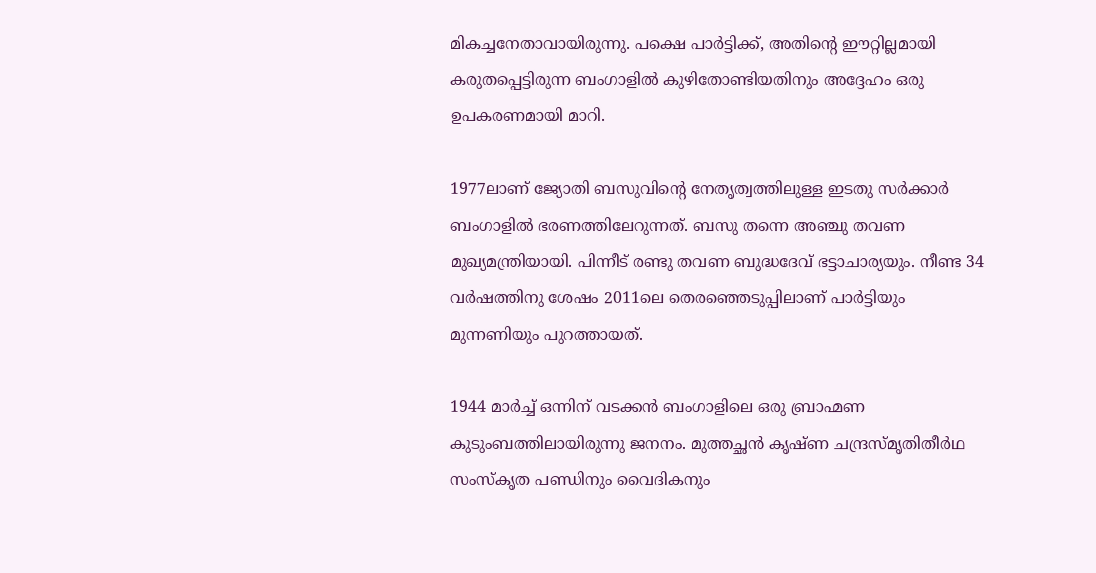മികച്ചനേതാവായിരുന്നു. പക്ഷെ പാര്‍ട്ടിക്ക്, അതിന്റെ ഈറ്റില്ലമായി കരുതപ്പെട്ടിരുന്ന ബംഗാളില്‍ കുഴിതോണ്ടിയതിനും അദ്ദേഹം ഒരു ഉപകരണമായി മാറി.

1977ലാണ് ജ്യോതി ബസുവിന്റെ നേതൃത്വത്തിലുള്ള ഇടതു സര്‍ക്കാര്‍ ബംഗാളില്‍ ഭരണത്തിലേറുന്നത്. ബസു തന്നെ അഞ്ചു തവണ മുഖ്യമന്ത്രിയായി. പിന്നീട് രണ്ടു തവണ ബുദ്ധദേവ് ഭട്ടാചാര്യയും. നീണ്ട 34 വര്‍ഷത്തിനു ശേഷം 2011ലെ തെരഞ്ഞെടുപ്പിലാണ് പാര്‍ട്ടിയും മുന്നണിയും പുറത്തായത്.

1944 മാര്‍ച്ച് ഒന്നിന് വടക്കന്‍ ബംഗാളിലെ ഒരു ബ്രാഹ്മണ കുടുംബത്തിലായിരുന്നു ജനനം. മുത്തച്ഛന്‍ കൃഷ്ണ ചന്ദ്രസ്മൃതിതീര്‍ഥ സംസ്‌കൃത പണ്ഡിനും വൈദികനും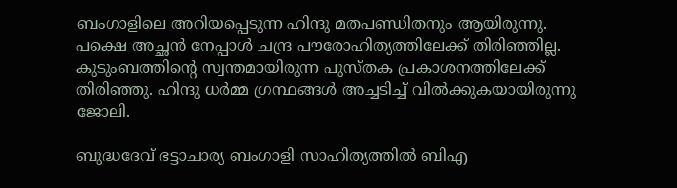ബംഗാളിലെ അറിയപ്പെടുന്ന ഹിന്ദു മതപണ്ഡിതനും ആയിരുന്നു. പക്ഷെ അച്ഛന്‍ നേപ്പാള്‍ ചന്ദ്ര പൗരോഹിത്യത്തിലേക്ക് തിരിഞ്ഞില്ല. കുടുംബത്തിന്റെ സ്വന്തമായിരുന്ന പുസ്തക പ്രകാശനത്തിലേക്ക് തിരിഞ്ഞു. ഹിന്ദു ധര്‍മ്മ ഗ്രന്ഥങ്ങള്‍ അച്ചടിച്ച് വില്‍ക്കുകയായിരുന്നു ജോലി.

ബുദ്ധദേവ് ഭട്ടാചാര്യ ബംഗാളി സാഹിത്യത്തില്‍ ബിഎ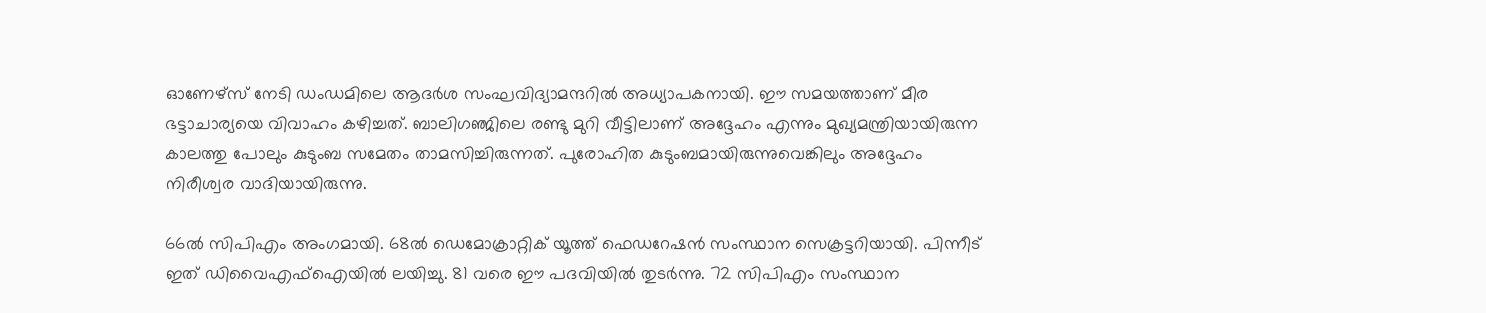ഓണേഴ്‌സ് നേടി ഡംഡമിലെ ആദര്‍ശ സംഘവിദ്യാമന്ദറില്‍ അധ്യാപകനായി. ഈ സമയത്താണ് മീര ഭട്ടാചാര്യയെ വിവാഹം കഴിച്ചത്. ബാലിഗഞ്ജിലെ രണ്ടു മുറി വീട്ടിലാണ് അദ്ദേഹം എന്നും മുഖ്യമന്ത്രിയായിരുന്ന കാലത്തു പോലും കുടുംബ സമേതം താമസിച്ചിരുന്നത്. പുരോഹിത കുടുംബമായിരുന്നുവെങ്കിലും അദ്ദേഹം നിരീശ്വര വാദിയായിരുന്നു.

66ല്‍ സിപിഎം അംഗമായി. 68ല്‍ ഡെമോക്രാറ്റിക് യൂത്ത് ഫെഡറേഷന്‍ സംസ്ഥാന സെക്രട്ടറിയായി. പിന്നീട് ഇത് ഡിവൈഎഫ്‌ഐയില്‍ ലയിച്ചു. 81 വരെ ഈ പദവിയില്‍ തുടര്‍ന്നു. 72 സിപിഎം സംസ്ഥാന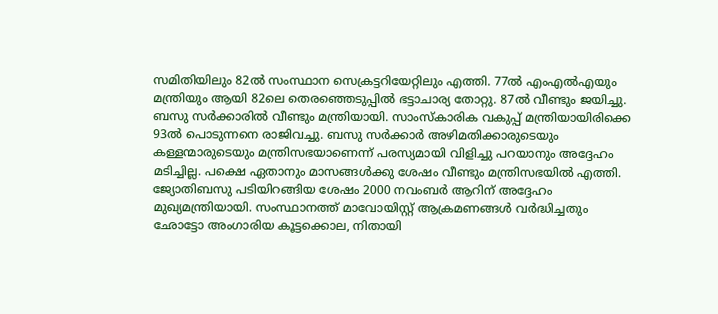സമിതിയിലും 82ല്‍ സംസ്ഥാന സെക്രട്ടറിയേറ്റിലും എത്തി. 77ല്‍ എംഎല്‍എയും മന്ത്രിയും ആയി 82ലെ തെരഞ്ഞെടുപ്പില്‍ ഭട്ടാചാര്യ തോറ്റു. 87ല്‍ വീണ്ടും ജയിച്ചു. ബസു സര്‍ക്കാരില്‍ വീണ്ടും മന്ത്രിയായി. സാംസ്‌കാരിക വകുപ്പ് മന്ത്രിയായിരിക്കെ 93ല്‍ പൊടുന്നനെ രാജിവച്ചു. ബസു സര്‍ക്കാര്‍ അഴിമതിക്കാരുടെയും കള്ളന്മാരുടെയും മന്ത്രിസഭയാണെന്ന് പരസ്യമായി വിളിച്ചു പറയാനും അദ്ദേഹം മടിച്ചില്ല. പക്ഷെ ഏതാനും മാസങ്ങള്‍ക്കു ശേഷം വീണ്ടും മന്ത്രിസഭയില്‍ എത്തി. ജ്യോതിബസു പടിയിറങ്ങിയ ശേഷം 2000 നവംബര്‍ ആറിന് അദ്ദേഹം മുഖ്യമന്ത്രിയായി. സംസ്ഥാനത്ത് മാവോയിസ്റ്റ് ആക്രമണങ്ങള്‍ വര്‍ദ്ധിച്ചതും ഛോട്ടോ അംഗാരിയ കൂട്ടക്കൊല, നിതായി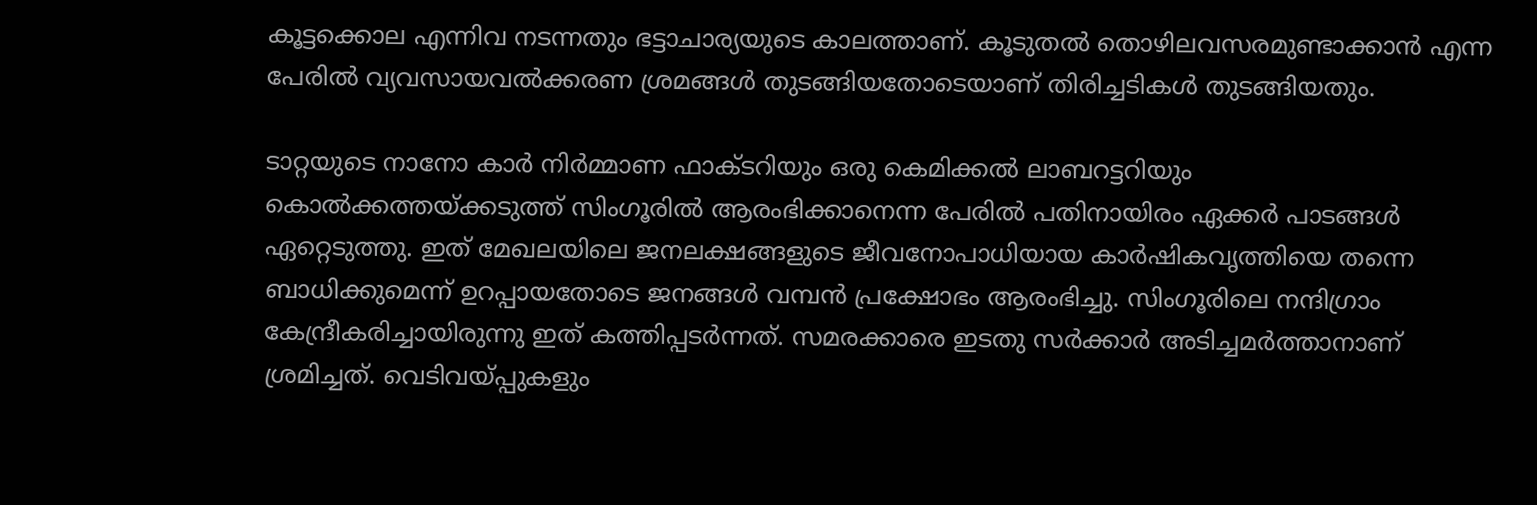കൂട്ടക്കൊല എന്നിവ നടന്നതും ഭട്ടാചാര്യയുടെ കാലത്താണ്. കൂടുതല്‍ തൊഴിലവസരമുണ്ടാക്കാന്‍ എന്ന പേരില്‍ വ്യവസായവല്‍ക്കരണ ശ്രമങ്ങള്‍ തുടങ്ങിയതോടെയാണ് തിരിച്ചടികള്‍ തുടങ്ങിയതും.

ടാറ്റയുടെ നാനോ കാര്‍ നിര്‍മ്മാണ ഫാക്ടറിയും ഒരു കെമിക്കല്‍ ലാബറട്ടറിയും കൊല്‍ക്കത്തയ്‌ക്കടുത്ത് സിംഗൂരില്‍ ആരംഭിക്കാനെന്ന പേരില്‍ പതിനായിരം ഏക്കര്‍ പാടങ്ങള്‍ ഏറ്റെടുത്തു. ഇത് മേഖലയിലെ ജനലക്ഷങ്ങളുടെ ജീവനോപാധിയായ കാര്‍ഷികവൃത്തിയെ തന്നെ ബാധിക്കുമെന്ന് ഉറപ്പായതോടെ ജനങ്ങള്‍ വമ്പന്‍ പ്രക്ഷോഭം ആരംഭിച്ചു. സിംഗൂരിലെ നന്ദിഗ്രാം കേന്ദ്രീകരിച്ചായിരുന്നു ഇത് കത്തിപ്പടര്‍ന്നത്. സമരക്കാരെ ഇടതു സര്‍ക്കാര്‍ അടിച്ചമര്‍ത്താനാണ് ശ്രമിച്ചത്. വെടിവയ്‌പ്പുകളും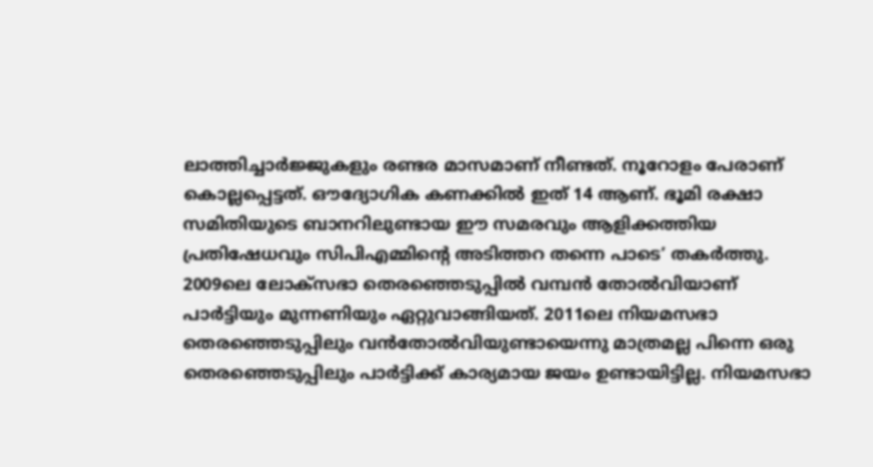ലാത്തിച്ചാര്‍ജ്ജുകളും രണ്ടര മാസമാണ് നീണ്ടത്. നൂറോളം പേരാണ് കൊല്ലപ്പെട്ടത്. ഔദ്യോഗിക കണക്കില്‍ ഇത് 14 ആണ്. ഭൂമി രക്ഷാ സമിതിയുടെ ബാനറിലുണ്ടായ ഈ സമരവും ആളിക്കത്തിയ പ്രതിഷേധവും സിപിഎമ്മിന്റെ അടിത്തറ തന്നെ പാടെ’ തകര്‍ത്തു. 2009ലെ ലോക്‌സഭാ തെരഞ്ഞെടുപ്പില്‍ വമ്പന്‍ തോല്‍വിയാണ് പാര്‍ട്ടിയും മുന്നണിയും ഏറ്റുവാങ്ങിയത്. 2011ലെ നിയമസഭാ തെരഞ്ഞെടുപ്പിലും വന്‍തോല്‍വിയുണ്ടായെന്നു മാത്രമല്ല പിന്നെ ഒരു തെരഞ്ഞെടുപ്പിലും പാര്‍ട്ടിക്ക് കാര്യമായ ജയം ഉണ്ടായിട്ടില്ല. നിയമസഭാ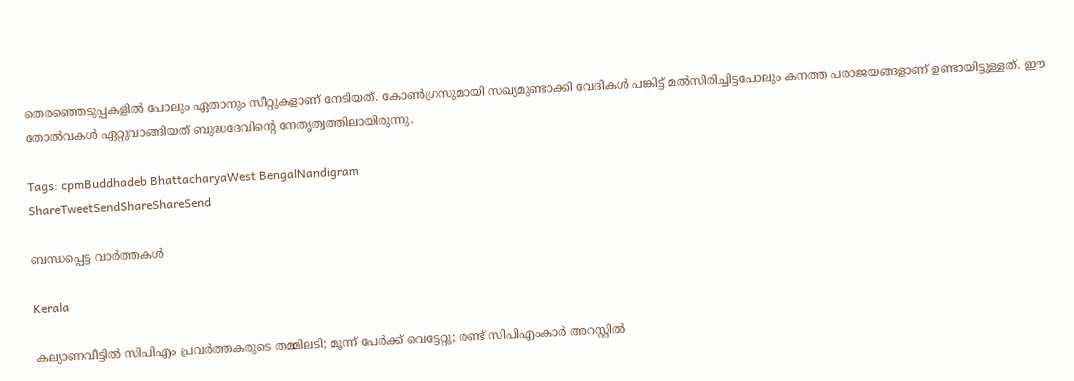തെരഞ്ഞെടുപ്പകളില്‍ പോലും ഏതാനും സീറ്റുകളാണ് നേടിയത്. കോണ്‍ഗ്രസുമായി സഖ്യമുണ്ടാക്കി വേദികള്‍ പങ്കിട്ട് മല്‍സിരിച്ചിട്ടപോലും കനത്ത പരാജയങ്ങളാണ് ഉണ്ടായിട്ടുള്ളത്. ഈ തോല്‍വകള്‍ ഏറ്റുവാങ്ങിയത് ബുദ്ധദേവിന്റെ നേതൃത്വത്തിലായിരുന്നു.

Tags: cpmBuddhadeb BhattacharyaWest BengalNandigram
ShareTweetSendShareShareSend

ബന്ധപ്പെട്ട വാര്‍ത്തകള്‍

Kerala

കല്യാണവീട്ടിൽ സിപിഎം പ്രവർത്തകരുടെ തമ്മിലടി; മൂന്ന് പേർക്ക് വെട്ടേറ്റു; രണ്ട് സിപിഎംകാർ അറസ്റ്റിൽ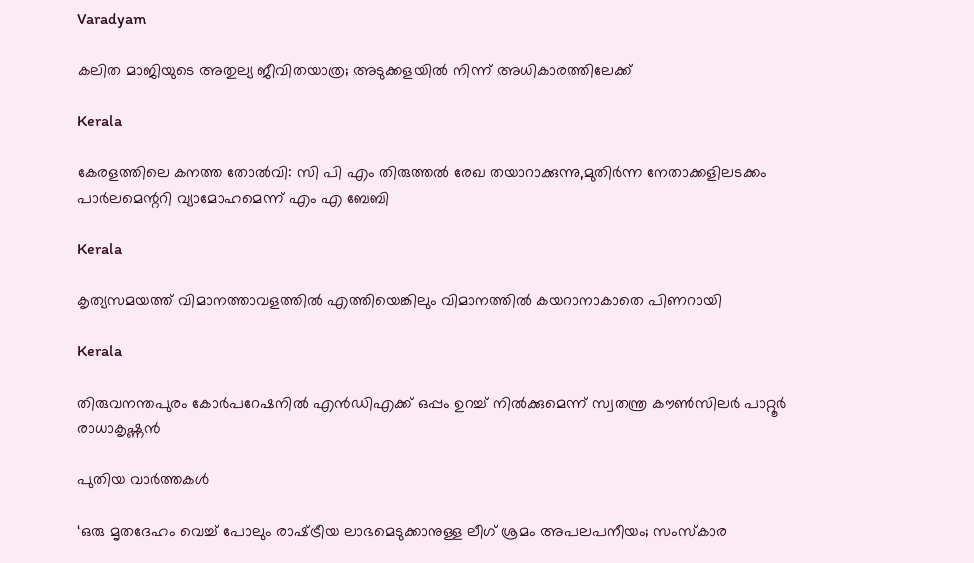Varadyam

കലിത മാജിയുടെ അതുല്യ ജീവിതയാത്ര; അടുക്കളയില്‍ നിന്ന് അധികാരത്തിലേക്ക്

Kerala

കേരളത്തിലെ കനത്ത തോല്‍വി: സി പി എം തിരുത്തല്‍ രേഖ തയാറാക്കുന്നു,മുതിര്‍ന്ന നേതാക്കളിലടക്കം പാര്‍ലമെന്ററി വ്യാമോഹമെന്ന് എം എ ബേബി

Kerala

കൃത്യസമയത്ത് വിമാനത്താവളത്തില്‍ എത്തിയെങ്കിലും വിമാനത്തില്‍ കയറാനാകാതെ പിണറായി

Kerala

തിരുവനന്തപുരം കോര്‍പറേഷനില്‍ എന്‍ഡിഎക്ക് ഒപ്പം ഉറച്ച് നില്‍ക്കുമെന്ന് സ്വതന്ത്ര കൗണ്‍സിലര്‍ പാറ്റൂര്‍ രാധാകൃഷ്ണന്‍

പുതിയ വാര്‍ത്തകള്‍

‘ഒരു മൃതദേഹം വെച്ച് പോലും രാഷ്‌ട്രീയ ലാഭമെടുക്കാനുള്ള ലീഗ് ശ്രമം അപലപനീയം; സംസ്കാര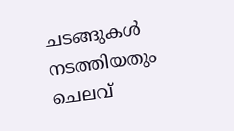ചടങ്ങുകൾ നടത്തിയതും ചെലവ്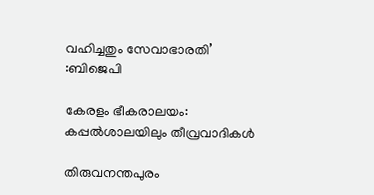വഹിച്ചതും സേവാഭാരതി’ :ബിജെപി

കേരളം ഭീകരാലയം: കപ്പല്‍ശാലയിലും തീവ്രവാദികള്‍

തിരുവനന്തപുരം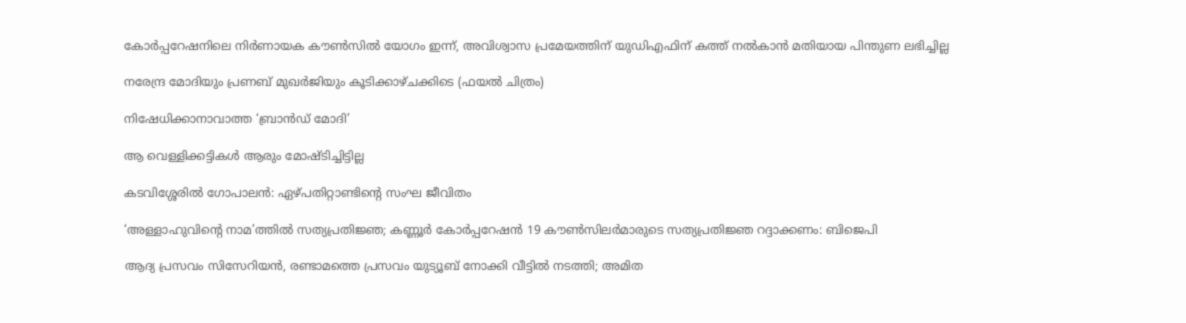കോർപ്പറേഷനിലെ നിർണായക കൗൺസിൽ യോഗം ഇന്ന്, അവിശ്വാസ പ്രമേയത്തിന് യുഡിഎഫിന് കത്ത് നൽകാൻ മതിയായ പിന്തുണ ലഭിച്ചില്ല

നരേന്ദ്ര മോദിയും പ്രണബ് മുഖര്‍ജിയും കൂടിക്കാഴ്ചക്കിടെ (ഫയല്‍ ചിത്രം)

നിഷേധിക്കാനാവാത്ത ‘ബ്രാന്‍ഡ് മോദി’

ആ വെള്ളിക്കട്ടികള്‍ ആരും മോഷ്ടിച്ചിട്ടില്ല

കടവിശ്ശേരില്‍ ഗോപാലന്‍: ഏഴ്പതിറ്റാണ്ടിന്റെ സംഘ ജീവിതം

‘അള്ളാഹുവിന്റെ നാമ’ത്തില്‍ സത്യപ്രതിജ്ഞ; കണ്ണൂര്‍ കോര്‍പ്പറേഷന്‍ 19 കൗണ്‍സിലര്‍മാരുടെ സത്യപ്രതിജ്ഞ റദ്ദാക്കണം: ബിജെപി

ആദ്യ പ്രസവം സിസേറിയൻ, രണ്ടാമത്തെ പ്രസവം യുട്യൂബ് നോക്കി വീട്ടിൽ നടത്തി; അമിത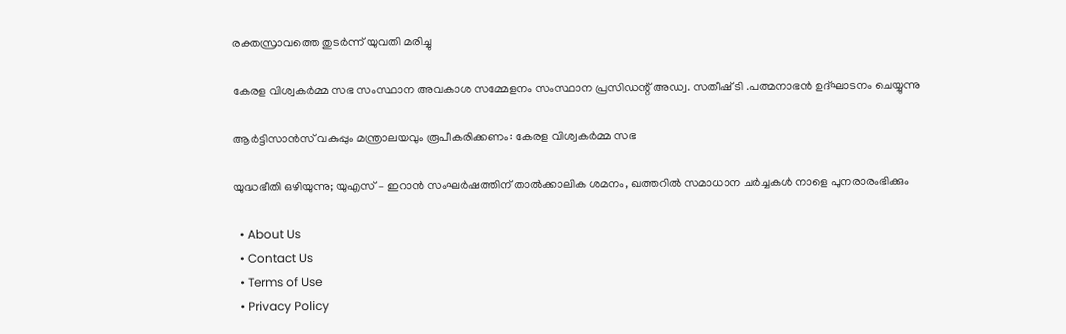രക്തസ്രാവത്തെ തുടർന്ന് യുവതി മരിച്ചു

കേരള വിശ്വകര്‍മ്മ സഭ സംസ്ഥാന അവകാശ സമ്മേളനം സംസ്ഥാന പ്രസിഡന്റ് അഡ്വ. സതീഷ് ടി .പത്മനാഭന്‍ ഉദ്ഘാടനം ചെയ്യുന്നു

ആര്‍ട്ടിസാന്‍സ് വകുപ്പും മന്ത്രാലയവും രൂപീകരിക്കണം: കേരള വിശ്വകര്‍മ്മ സഭ

യുദ്ധഭീതി ഒഴിയുന്നു; യുഎസ് – ഇറാൻ സംഘർഷത്തിന് താൽക്കാലിക ശമനം, ഖത്തറിൽ സമാധാന ചർച്ചകൾ നാളെ പുനരാരംഭിക്കും

  • About Us
  • Contact Us
  • Terms of Use
  • Privacy Policy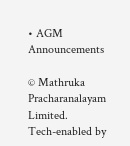• AGM Announcements

© Mathruka Pracharanalayam Limited.
Tech-enabled by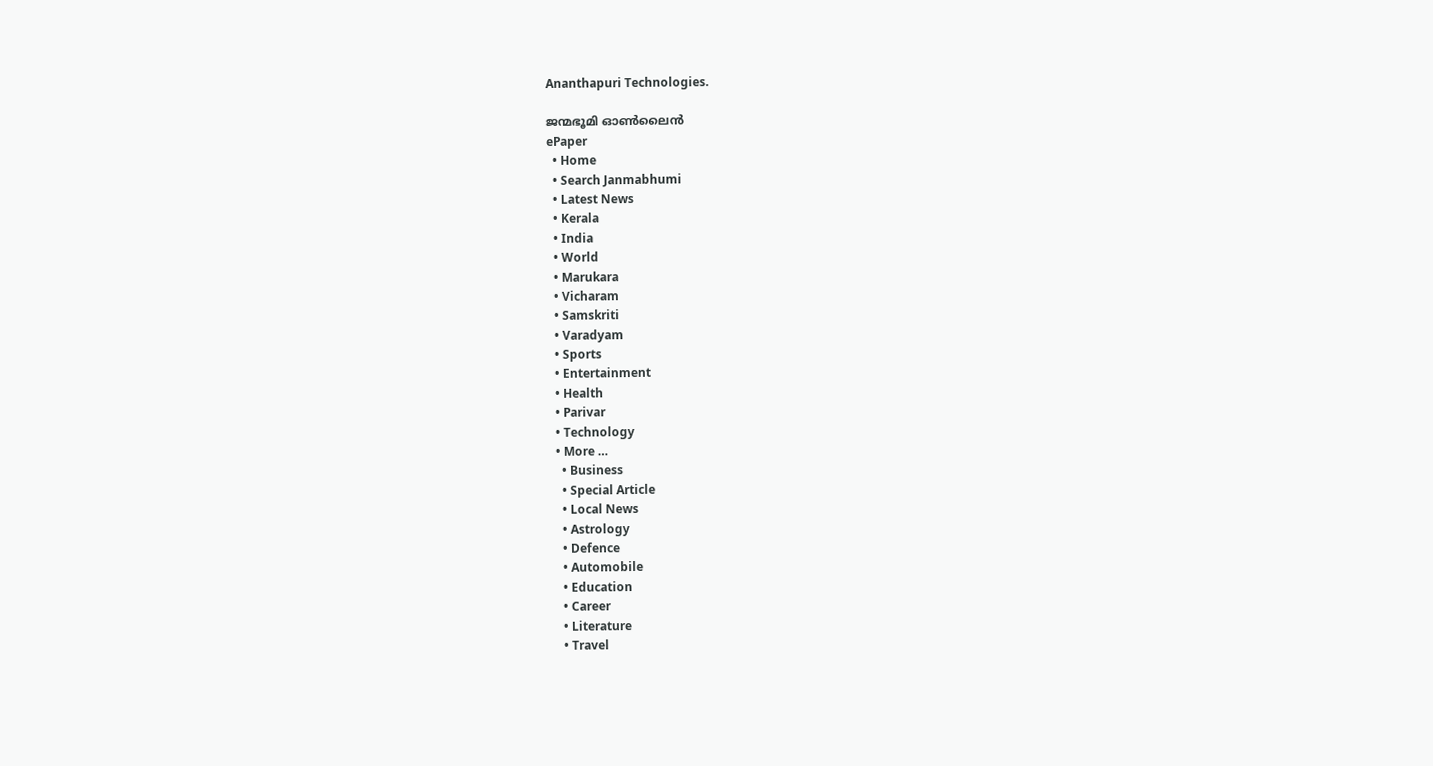Ananthapuri Technologies.

ജന്മഭൂമി ഓണ്‍ലൈന്‍
ePaper
  • Home
  • Search Janmabhumi
  • Latest News
  • Kerala
  • India
  • World
  • Marukara
  • Vicharam
  • Samskriti
  • Varadyam
  • Sports
  • Entertainment
  • Health
  • Parivar
  • Technology
  • More …
    • Business
    • Special Article
    • Local News
    • Astrology
    • Defence
    • Automobile
    • Education
    • Career
    • Literature
    • Travel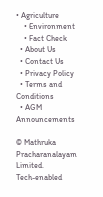• Agriculture
    • Environment
    • Fact Check
  • About Us
  • Contact Us
  • Privacy Policy
  • Terms and Conditions
  • AGM Announcements

© Mathruka Pracharanalayam Limited.
Tech-enabled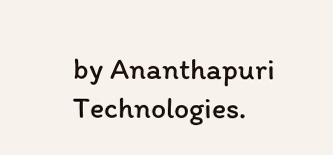by Ananthapuri Technologies.